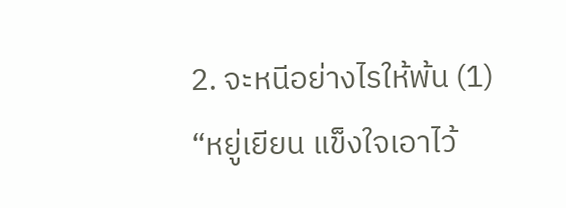2. จะหนีอย่างไรให้พ้น (1)
“หยู่เยียน แข็งใจเอาไว้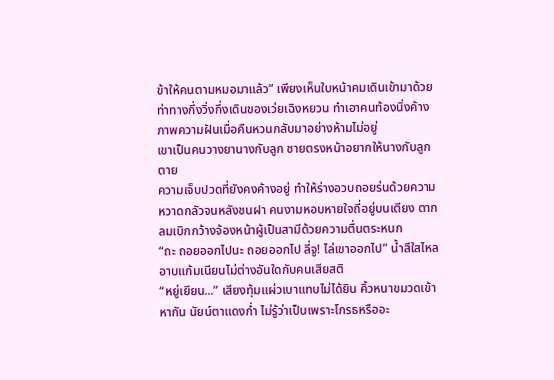ข้าให้คนตามหมอมาแล้ว” เพียงเห็นใบหน้าคมเดินเข้ามาด้วยท่าทางกึ่งวิ่งกึ่งเดินของเว่ยเฉิงหยวน ทำเอาคนท้องนิ่งค้าง ภาพความฝันเมื่อคืนหวนกลับมาอย่างห้ามไม่อยู่
เขาเป็นคนวางยานางกับลูก ชายตรงหน้าอยากให้นางกับลูกตาย
ความเจ็บปวดที่ยังคงค้างอยู่ ทำให้ร่างอวบถอยร่นด้วยความหวาดกลัวจนหลังชนฝา คนงามหอบหายใจถี่อยู่บนเตียง ตากลมเบิกกว้างจ้องหน้าผู้เป็นสามีด้วยความตื่นตระหนก
“ถะ ถอยออกไปนะ ถอยออกไป ลี่จู! ไล่เขาออกไป” น้ำสีใสไหลอาบแก้มเนียนไม่ต่างอันใดกับคนเสียสติ
“หยู่เยียน...” เสียงทุ้มแผ่วเบาแทบไม่ได้ยิน คิ้วหนาขมวดเข้าหากัน นัยน์ตาแดงก่ำ ไม่รู้ว่าเป็นเพราะโกรธหรืออะ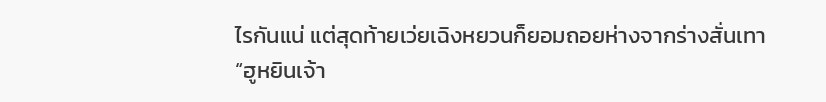ไรกันแน่ แต่สุดท้ายเว่ยเฉิงหยวนก็ยอมถอยห่างจากร่างสั่นเทา
“ฮูหยินเจ้า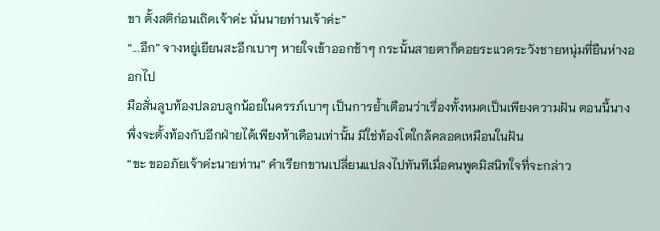ขา ตั้งสติก่อนเถิดเจ้าค่ะ นั่นนายท่านเจ้าค่ะ”
“...อึก” จางหยู่เยียนสะอึกเบาๆ หายใจเข้าออกช้าๆ กระนั้นสายตาก็คอยระแวดระวังชายหนุ่มที่ยืนห่างออกไป
มือสั่นลูบท้องปลอบลูกน้อยในครรภ์เบาๆ เป็นการย้ำเตือนว่าเรื่องทั้งหมดเป็นเพียงความฝัน ตอนนี้นางพึ่งจะตั้งท้องกับอีกฝ่ายได้เพียงห้าเดือนเท่านั้น มิใช่ท้องโตใกล้คลอดเหมือนในฝัน
“ขะ ขออภัยเจ้าค่ะนายท่าน” คำเรียกขานเปลี่ยนแปลงไปทันทีเมื่อคนพูดมิสนิทใจที่จะกล่าว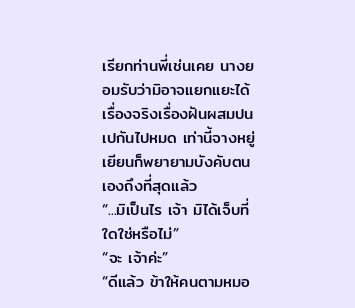เรียกท่านพี่เช่นเคย นางยอมรับว่ามิอาจแยกแยะได้ เรื่องจริงเรื่องฝันผสมปนเปกันไปหมด เท่านี้จางหยู่เยียนก็พยายามบังคับตนเองถึงที่สุดแล้ว
“...มิเป็นไร เจ้า มิได้เจ็บที่ใดใช่หรือไม่”
“จะ เจ้าค่ะ”
“ดีแล้ว ข้าให้คนตามหมอ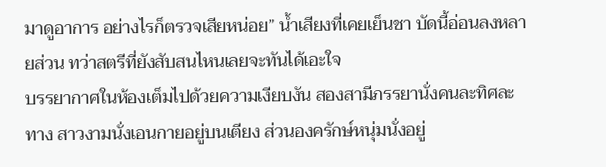มาดูอาการ อย่างไรก็ตรวจเสียหน่อย” น้ำเสียงที่เคยเย็นชา บัดนี้อ่อนลงหลายส่วน ทว่าสตรีที่ยังสับสนไหนเลยจะทันได้เอะใจ
บรรยากาศในห้องเต็มไปด้วยความเงียบงัน สองสามีภรรยานั่งคนละทิศละทาง สาวงามนั่งเอนกายอยู่บนเตียง ส่วนองครักษ์หนุ่มนั่งอยู่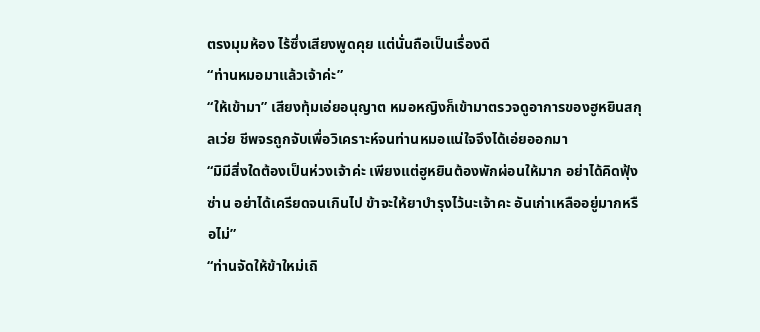ตรงมุมห้อง ไร้ซึ่งเสียงพูดคุย แต่นั่นถือเป็นเรื่องดี
“ท่านหมอมาแล้วเจ้าค่ะ”
“ให้เข้ามา” เสียงทุ้มเอ่ยอนุญาต หมอหญิงก็เข้ามาตรวจดูอาการของฮูหยินสกุลเว่ย ชีพจรถูกจับเพื่อวิเคราะห์จนท่านหมอแน่ใจจึงได้เอ่ยออกมา
“มิมีสิ่งใดต้องเป็นห่วงเจ้าค่ะ เพียงแต่ฮูหยินต้องพักผ่อนให้มาก อย่าได้คิดฟุ้งซ่าน อย่าได้เครียดจนเกินไป ข้าจะให้ยาบำรุงไว้นะเจ้าคะ อันเก่าเหลืออยู่มากหรือไม่”
“ท่านจัดให้ข้าใหม่เถิ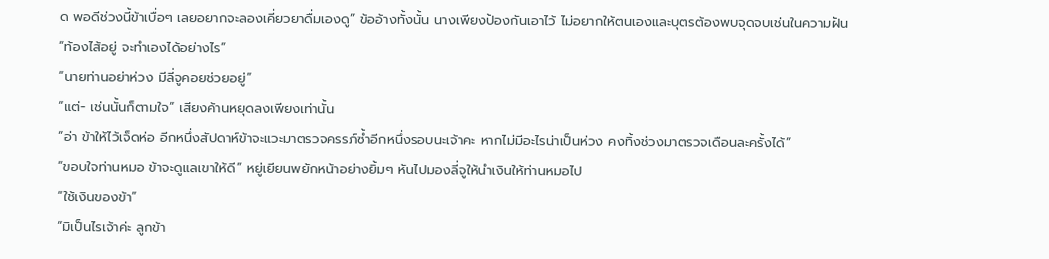ด พอดีช่วงนี้ข้าเบื่อๆ เลยอยากจะลองเคี่ยวยาดื่มเองดู” ข้ออ้างทั้งนั้น นางเพียงป้องกันเอาไว้ ไม่อยากให้ตนเองและบุตรต้องพบจุดจบเช่นในความฝัน
“ท้องไส้อยู่ จะทำเองได้อย่างไร”
“นายท่านอย่าห่วง มีลี่จูคอยช่วยอยู่”
“แต่- เช่นนั้นก็ตามใจ” เสียงค้านหยุดลงเพียงเท่านั้น
“อ่า ข้าให้ไว้เจ็ดห่อ อีกหนึ่งสัปดาห์ข้าจะแวะมาตรวจครรภ์ซ้ำอีกหนึ่งรอบนะเจ้าคะ หากไม่มีอะไรน่าเป็นห่วง คงทิ้งช่วงมาตรวจเดือนละครั้งได้”
“ขอบใจท่านหมอ ข้าจะดูแลเขาให้ดี” หยู่เยียนพยักหน้าอย่างยิ้มๆ หันไปมองลี่จูให้นำเงินให้ท่านหมอไป
“ใช้เงินของข้า”
“มิเป็นไรเจ้าค่ะ ลูกข้า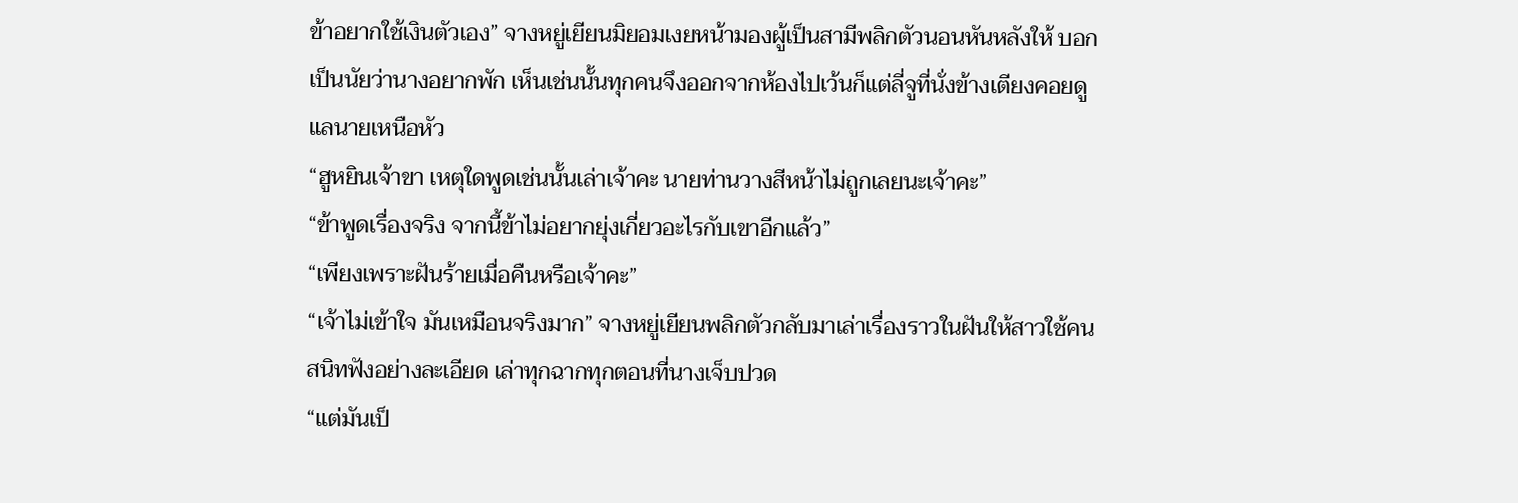ข้าอยากใช้เงินตัวเอง” จางหยู่เยียนมิยอมเงยหน้ามองผู้เป็นสามีพลิกตัวนอนหันหลังให้ บอกเป็นนัยว่านางอยากพัก เห็นเช่นนั้นทุกคนจึงออกจากห้องไปเว้นก็แต่ลี่จูที่นั่งข้างเตียงคอยดูแลนายเหนือหัว
“ฮูหยินเจ้าขา เหตุใดพูดเช่นนั้นเล่าเจ้าคะ นายท่านวางสีหน้าไม่ถูกเลยนะเจ้าคะ”
“ข้าพูดเรื่องจริง จากนี้ข้าไม่อยากยุ่งเกี่ยวอะไรกับเขาอีกแล้ว”
“เพียงเพราะฝันร้ายเมื่อคืนหรือเจ้าคะ”
“เจ้าไม่เข้าใจ มันเหมือนจริงมาก” จางหยู่เยียนพลิกตัวกลับมาเล่าเรื่องราวในฝันให้สาวใช้คนสนิทฟังอย่างละเอียด เล่าทุกฉากทุกตอนที่นางเจ็บปวด
“แต่มันเป็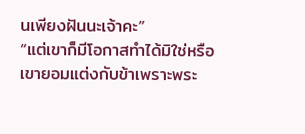นเพียงฝันนะเจ้าคะ”
“แต่เขาก็มีโอกาสทำได้มิใช่หรือ เขายอมแต่งกับข้าเพราะพระ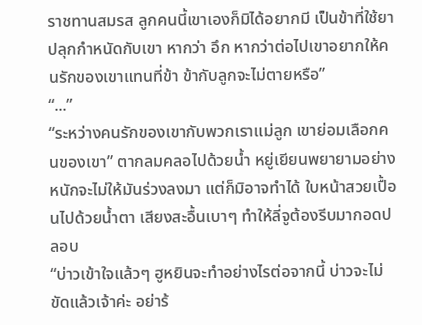ราชทานสมรส ลูกคนนี้เขาเองก็มิได้อยากมี เป็นข้าที่ใช้ยาปลุกกำหนัดกับเขา หากว่า อึก หากว่าต่อไปเขาอยากให้คนรักของเขาแทนที่ข้า ข้ากับลูกจะไม่ตายหรือ”
“...”
“ระหว่างคนรักของเขากับพวกเราแม่ลูก เขาย่อมเลือกคนของเขา” ตากลมคลอไปด้วยน้ำ หยู่เยียนพยายามอย่างหนักจะไม่ให้มันร่วงลงมา แต่ก็มิอาจทำได้ ใบหน้าสวยเปื้อนไปด้วยน้ำตา เสียงสะอื้นเบาๆ ทำให้ลี่จูต้องรีบมากอดปลอบ
“บ่าวเข้าใจแล้วๆ ฮูหยินจะทำอย่างไรต่อจากนี้ บ่าวจะไม่ขัดแล้วเจ้าค่ะ อย่าร้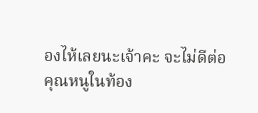องไห้เลยนะเจ้าคะ จะไม่ดีต่อคุณหนูในท้อง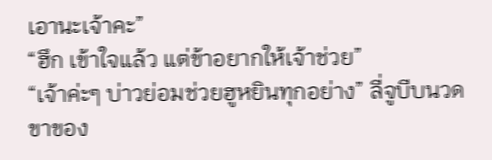เอานะเจ้าคะ”
“ฮึก เข้าใจแล้ว แต่ข้าอยากให้เจ้าช่วย”
“เจ้าค่ะๆ บ่าวย่อมช่วยฮูหยินทุกอย่าง” ลี่จูบีบนวดขาของ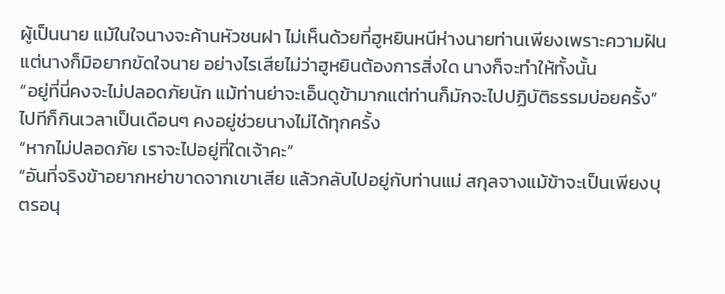ผู้เป็นนาย แม้ในใจนางจะค้านหัวชนฝา ไม่เห็นด้วยที่ฮูหยินหนีห่างนายท่านเพียงเพราะความฝัน แต่นางก็มิอยากขัดใจนาย อย่างไรเสียไม่ว่าฮูหยินต้องการสิ่งใด นางก็จะทำให้ทั้งนั้น
“อยู่ที่นี่คงจะไม่ปลอดภัยนัก แม้ท่านย่าจะเอ็นดูข้ามากแต่ท่านก็มักจะไปปฏิบัติธรรมบ่อยครั้ง” ไปทีก็กินเวลาเป็นเดือนๆ คงอยู่ช่วยนางไม่ได้ทุกครั้ง
“หากไม่ปลอดภัย เราจะไปอยู่ที่ใดเจ้าคะ”
“อันที่จริงข้าอยากหย่าขาดจากเขาเสีย แล้วกลับไปอยู่กับท่านแม่ สกุลจางแม้ข้าจะเป็นเพียงบุตรอนุ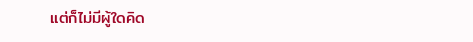แต่ก็ไม่มีผู้ใดคิด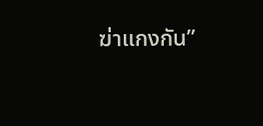ฆ่าแกงกัน”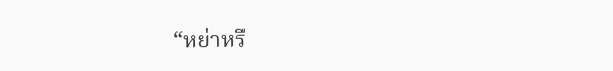“หย่าหรื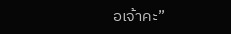อเจ้าคะ”